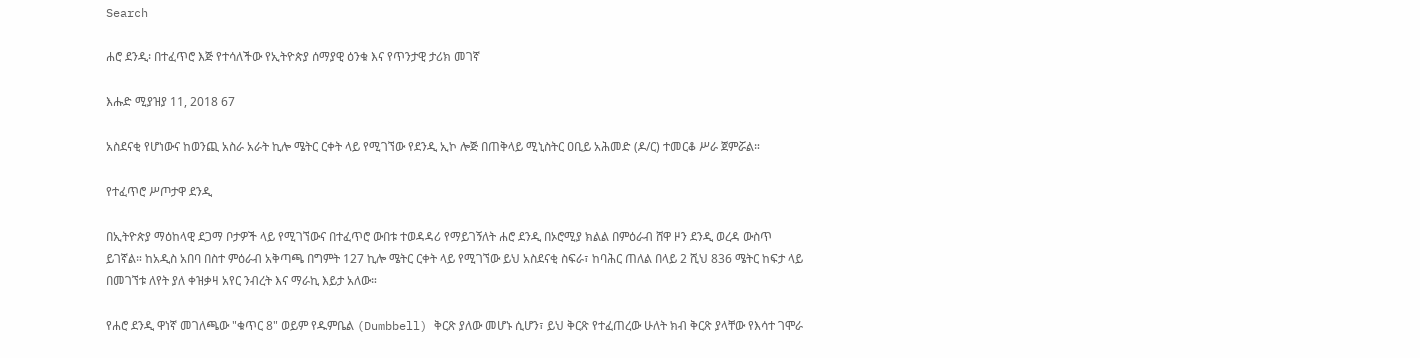Search

ሐሮ ደንዲ፡ በተፈጥሮ እጅ የተሳለችው የኢትዮጵያ ሰማያዊ ዕንቁ እና የጥንታዊ ታሪክ መገኛ

እሑድ ሚያዝያ 11, 2018 67

አስደናቂ የሆነውና ከወንጪ አስራ አራት ኪሎ ሜትር ርቀት ላይ የሚገኘው የደንዲ ኢኮ ሎጅ በጠቅላይ ሚኒስትር ዐቢይ አሕመድ (ዶ/ር) ተመርቆ ሥራ ጀምሯል።

የተፈጥሮ ሥጦታዋ ደንዲ

በኢትዮጵያ ማዕከላዊ ደጋማ ቦታዎች ላይ የሚገኘውና በተፈጥሮ ውበቱ ተወዳዳሪ የማይገኝለት ሐሮ ደንዲ በኦሮሚያ ክልል በምዕራብ ሸዋ ዞን ደንዲ ወረዳ ውስጥ ይገኛል። ከአዲስ አበባ በስተ ምዕራብ አቅጣጫ በግምት 127 ኪሎ ሜትር ርቀት ላይ የሚገኘው ይህ አስደናቂ ስፍራ፣ ከባሕር ጠለል በላይ 2 ሺህ 836 ሜትር ከፍታ ላይ በመገኘቱ ለየት ያለ ቀዝቃዛ አየር ንብረት እና ማራኪ እይታ አለው።

የሐሮ ደንዲ ዋነኛ መገለጫው "ቁጥር 8" ወይም የዱምቤል (Dumbbell) ቅርጽ ያለው መሆኑ ሲሆን፣ ይህ ቅርጽ የተፈጠረው ሁለት ክብ ቅርጽ ያላቸው የእሳተ ገሞራ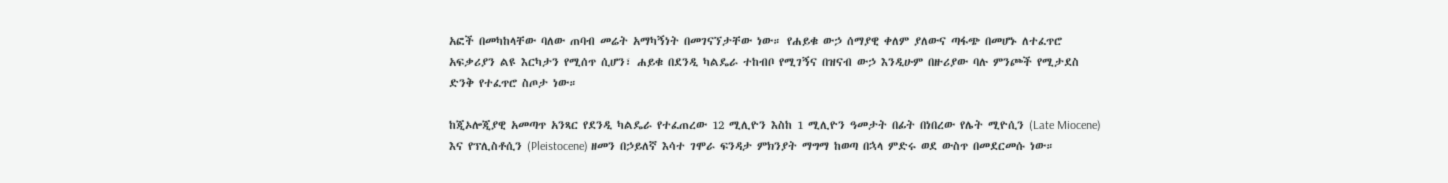አፎች በመካከላቸው ባለው ጠባብ መሬት አማካኝነት በመገናኘታቸው ነው። የሐይቁ ውኃ ሰማያዊ ቀለም ያለውና ጣፋጭ በመሆኑ ለተፈጥሮ አፍቃሪያን ልዩ እርካታን የሚሰጥ ሲሆን፣ ሐይቁ በደንዲ ካልዴራ ተከብቦ የሚገኝና በዝናብ ውኃ እንዲሁም በዙሪያው ባሉ ምንጮች የሚታደስ ድንቅ የተፈጥሮ ስጦታ ነው።

ከጂኦሎጂያዊ አመጣጥ አንጻር የደንዲ ካልዴራ የተፈጠረው 12 ሚሊዮን እስከ 1 ሚሊዮን ዓመታት በፊት በነበረው የሌት ሚዮሲን (Late Miocene) እና የፕሊስቶሲን (Pleistocene) ዘመን በኃይለኛ እሳተ ገሞራ ፍንዳታ ምክንያት ማግማ ከወጣ በኋላ ምድሩ ወደ ውስጥ በመደርመሱ ነው።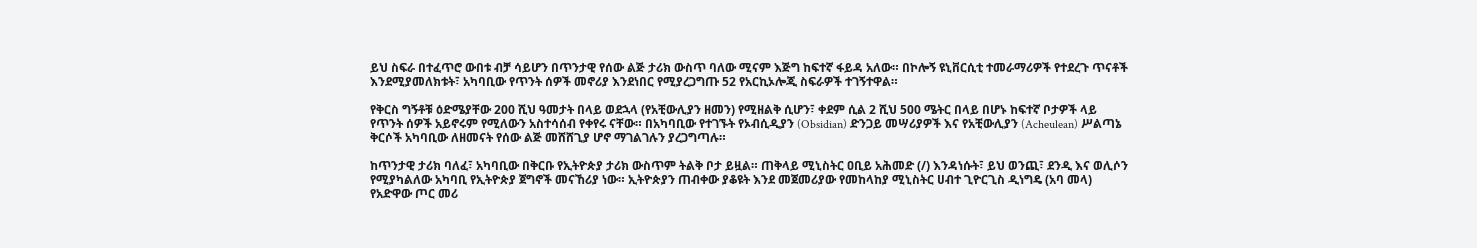ይህ ስፍራ በተፈጥሮ ውበቱ ብቻ ሳይሆን በጥንታዊ የሰው ልጅ ታሪክ ውስጥ ባለው ሚናም እጅግ ከፍተኛ ፋይዳ አለው። በኮሎኝ ዩኒቨርሲቲ ተመራማሪዎች የተደረጉ ጥናቶች እንደሚያመለክቱት፣ አካባቢው የጥንት ሰዎች መኖሪያ እንደነበር የሚያረጋግጡ 52 የአርኪኦሎጂ ስፍራዎች ተገኝተዋል።

የቅርስ ግኝቶቹ ዕድሜያቸው 200 ሺህ ዓመታት በላይ ወደኋላ (የአቺውሊያን ዘመን) የሚዘልቅ ሲሆን፣ ቀደም ሲል 2 ሺህ 500 ሜትር በላይ በሆኑ ከፍተኛ ቦታዎች ላይ የጥንት ሰዎች አይኖሩም የሚለውን አስተሳሰብ የቀየሩ ናቸው። በአካባቢው የተገኙት የኦብሲዲያን (Obsidian) ድንጋይ መሣሪያዎች እና የአቺውሊያን (Acheulean) ሥልጣኔ ቅርሶች አካባቢው ለዘመናት የሰው ልጅ መሸሸጊያ ሆኖ ማገልገሉን ያረጋግጣሉ።

ከጥንታዊ ታሪክ ባለፈ፣ አካባቢው በቅርቡ የኢትዮጵያ ታሪክ ውስጥም ትልቅ ቦታ ይዟል። ጠቅላይ ሚኒስትር ዐቢይ አሕመድ (/) እንዳነሱት፣ ይህ ወንጪ፣ ደንዲ እና ወሊሶን የሚያካልለው አካባቢ የኢትዮጵያ ጀግኖች መናኸሪያ ነው። ኢትዮጵያን ጠብቀው ያቆዩት እንደ መጀመሪያው የመከላከያ ሚኒስትር ሀብተ ጊዮርጊስ ዲነግዴ (አባ መላ) የአድዋው ጦር መሪ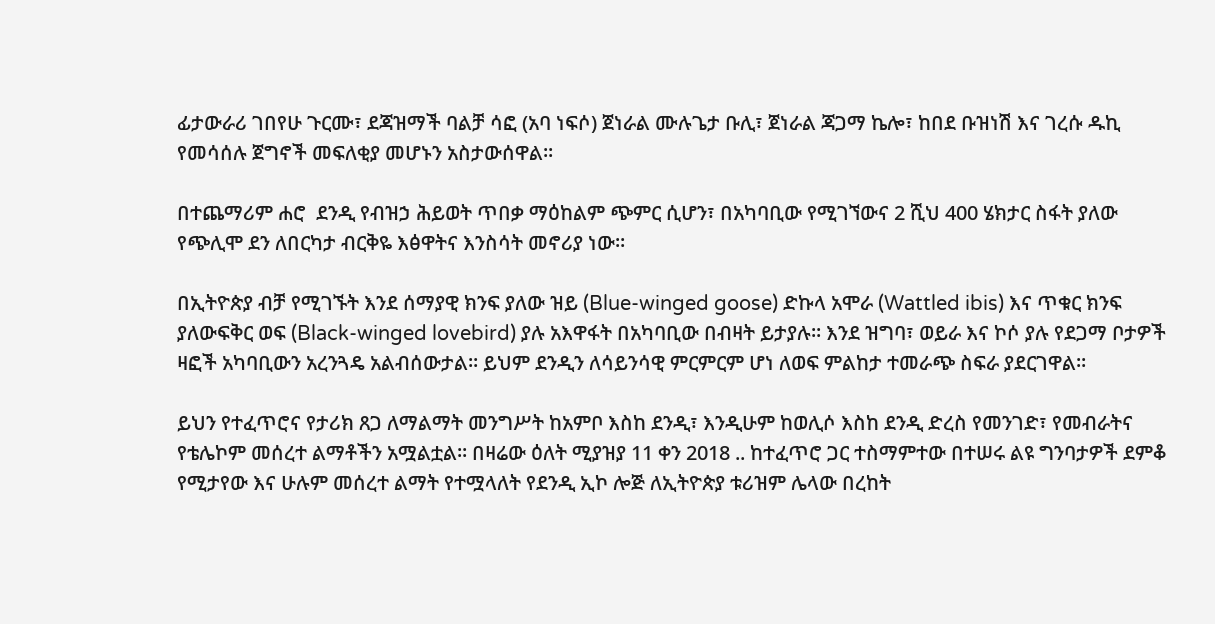ፊታውራሪ ገበየሁ ጉርሙ፣ ደጃዝማች ባልቻ ሳፎ (አባ ነፍሶ) ጀነራል ሙሉጌታ ቡሊ፣ ጀነራል ጃጋማ ኬሎ፣ ከበደ ቡዝነሽ እና ገረሱ ዱኪ የመሳሰሉ ጀግኖች መፍለቂያ መሆኑን አስታውሰዋል።

በተጨማሪም ሐሮ  ደንዲ የብዝኃ ሕይወት ጥበቃ ማዕከልም ጭምር ሲሆን፣ በአካባቢው የሚገኘውና 2 ሺህ 400 ሄክታር ስፋት ያለው የጭሊሞ ደን ለበርካታ ብርቅዬ እፅዋትና እንስሳት መኖሪያ ነው።

በኢትዮጵያ ብቻ የሚገኙት እንደ ሰማያዊ ክንፍ ያለው ዝይ (Blue-winged goose) ድኩላ አሞራ (Wattled ibis) እና ጥቁር ክንፍ ያለውፍቅር ወፍ (Black-winged lovebird) ያሉ አእዋፋት በአካባቢው በብዛት ይታያሉ። እንደ ዝግባ፣ ወይራ እና ኮሶ ያሉ የደጋማ ቦታዎች ዛፎች አካባቢውን አረንጓዴ አልብሰውታል። ይህም ደንዲን ለሳይንሳዊ ምርምርም ሆነ ለወፍ ምልከታ ተመራጭ ስፍራ ያደርገዋል።

ይህን የተፈጥሮና የታሪክ ጸጋ ለማልማት መንግሥት ከአምቦ እስከ ደንዲ፣ እንዲሁም ከወሊሶ እስከ ደንዲ ድረስ የመንገድ፣ የመብራትና የቴሌኮም መሰረተ ልማቶችን አሟልቷል። በዛሬው ዕለት ሚያዝያ 11 ቀን 2018 .. ከተፈጥሮ ጋር ተስማምተው በተሠሩ ልዩ ግንባታዎች ደምቆ የሚታየው እና ሁሉም መሰረተ ልማት የተሟላለት የደንዲ ኢኮ ሎጅ ለኢትዮጵያ ቱሪዝም ሌላው በረከት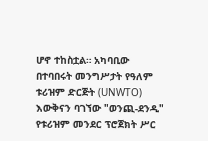ሆኖ ተከስቷል። አካባቢው በተባበሩት መንግሥታት የዓለም ቱሪዝም ድርጅት (UNWTO) እውቅናን ባገኘው "ወንጪ-ደንዲ" የቱሪዝም መንደር ፕሮጀክት ሥር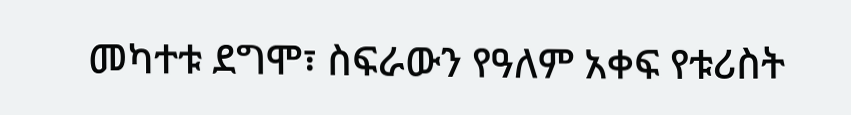መካተቱ ደግሞ፣ ስፍራውን የዓለም አቀፍ የቱሪስት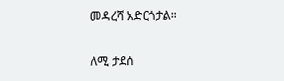መዳረሻ አድርጎታል።

ለሚ ታደሰ